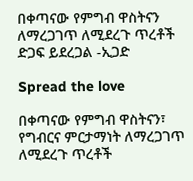በቀጣናው የምግብ ዋስትናን ለማረጋገጥ ለሚደረጉ ጥረቶች ድጋፍ ይደረጋል -ኢጋድ

Spread the love

በቀጣናው የምግብ ዋስትናን፣ የግብርና ምርታማነት ለማረጋገጥ ለሚደረጉ ጥረቶች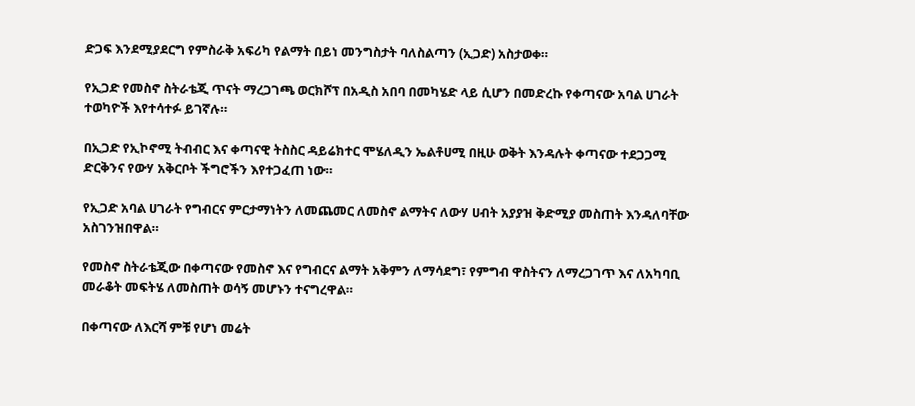ድጋፍ እንደሚያደርግ የምስራቅ አፍሪካ የልማት በይነ መንግስታት ባለስልጣን (ኢጋድ) አስታወቀ።

የኢጋድ የመስኖ ስትራቴጂ ጥናት ማረጋገጫ ወርክሾፕ በአዲስ አበባ በመካሄድ ላይ ሲሆን በመድረኩ የቀጣናው አባል ሀገራት ተወካዮች እየተሳተፉ ይገኛሉ።

በኢጋድ የኢኮኖሚ ትብብር እና ቀጣናዊ ትስስር ዳይሬክተር ሞሄለዲን ኤልቶሀሚ በዚሁ ወቅት እንዳሉት ቀጣናው ተደጋጋሚ ድርቅንና የውሃ አቅርቦት ችግሮችን እየተጋፈጠ ነው።

የኢጋድ አባል ሀገራት የግብርና ምርታማነትን ለመጨመር ለመስኖ ልማትና ለውሃ ሀብት አያያዝ ቅድሚያ መስጠት እንዳለባቸው አስገንዝበዋል።

የመስኖ ስትራቴጂው በቀጣናው የመስኖ እና የግብርና ልማት አቅምን ለማሳደግ፣ የምግብ ዋስትናን ለማረጋገጥ እና ለአካባቢ መራቆት መፍትሄ ለመስጠት ወሳኝ መሆኑን ተናግረዋል።

በቀጣናው ለእርሻ ምቹ የሆነ መሬት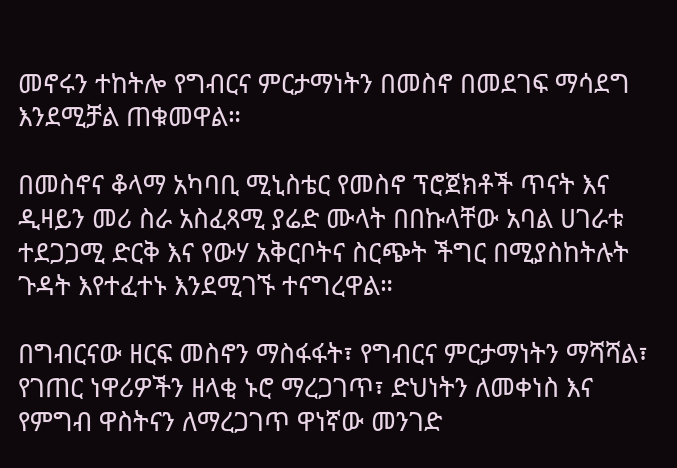መኖሩን ተከትሎ የግብርና ምርታማነትን በመስኖ በመደገፍ ማሳደግ እንደሚቻል ጠቁመዋል።

በመስኖና ቆላማ አካባቢ ሚኒስቴር የመስኖ ፕሮጀክቶች ጥናት እና ዲዛይን መሪ ስራ አስፈጻሚ ያሬድ ሙላት በበኩላቸው አባል ሀገራቱ ተደጋጋሚ ድርቅ እና የውሃ አቅርቦትና ስርጭት ችግር በሚያስከትሉት ጉዳት እየተፈተኑ እንደሚገኙ ተናግረዋል።

በግብርናው ዘርፍ መስኖን ማስፋፋት፣ የግብርና ምርታማነትን ማሻሻል፣ የገጠር ነዋሪዎችን ዘላቂ ኑሮ ማረጋገጥ፣ ድህነትን ለመቀነስ እና የምግብ ዋስትናን ለማረጋገጥ ዋነኛው መንገድ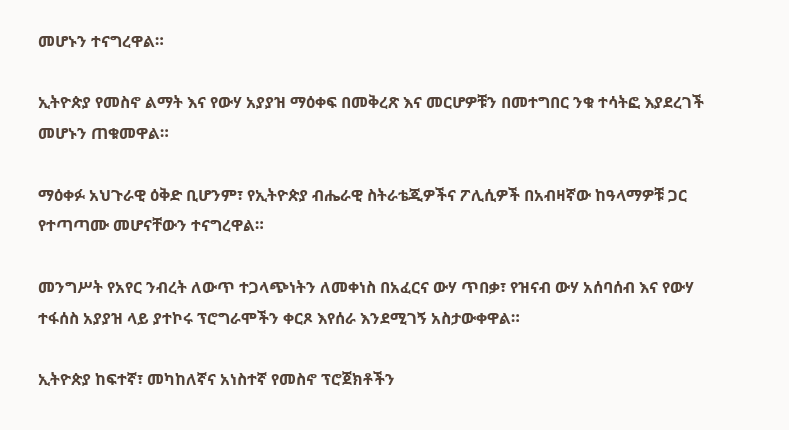መሆኑን ተናግረዋል።

ኢትዮጵያ የመስኖ ልማት እና የውሃ አያያዝ ማዕቀፍ በመቅረጽ እና መርሆዎቹን በመተግበር ንቁ ተሳትፎ እያደረገች መሆኑን ጠቁመዋል።

ማዕቀፉ አህጉራዊ ዕቅድ ቢሆንም፣ የኢትዮጵያ ብሔራዊ ስትራቴጂዎችና ፖሊሲዎች በአብዛኛው ከዓላማዎቹ ጋር የተጣጣሙ መሆናቸውን ተናግረዋል።

መንግሥት የአየር ንብረት ለውጥ ተጋላጭነትን ለመቀነስ በአፈርና ውሃ ጥበቃ፣ የዝናብ ውሃ አሰባሰብ እና የውሃ ተፋሰስ አያያዝ ላይ ያተኮሩ ፕሮግራሞችን ቀርጾ እየሰራ እንደሚገኝ አስታውቀዋል።

ኢትዮጵያ ከፍተኛ፣ መካከለኛና አነስተኛ የመስኖ ፕሮጀክቶችን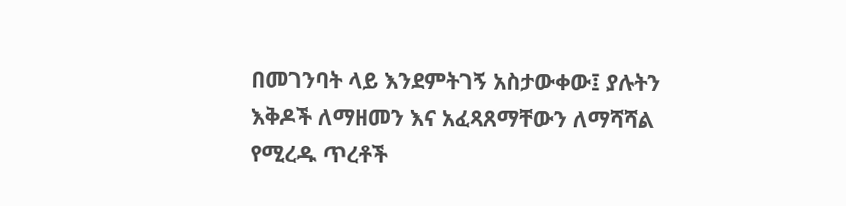በመገንባት ላይ እንደምትገኝ አስታውቀው፤ ያሉትን እቅዶች ለማዘመን እና አፈጻጸማቸውን ለማሻሻል የሚረዱ ጥረቶች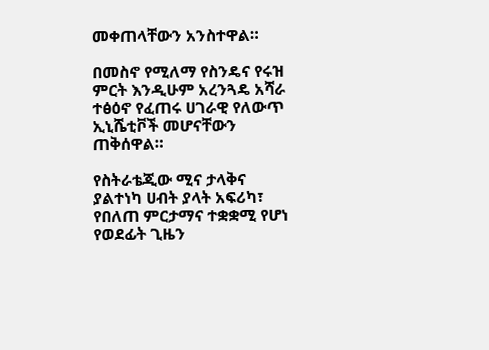መቀጠላቸውን አንስተዋል።

በመስኖ የሚለማ የስንዴና የሩዝ ምርት እንዲሁም አረንጓዴ አሻራ ተፅዕኖ የፈጠሩ ሀገራዊ የለውጥ ኢኒሼቲቮች መሆናቸውን ጠቅሰዋል።

የስትራቴጂው ሚና ታላቅና ያልተነካ ሀብት ያላት አፍሪካ፣ የበለጠ ምርታማና ተቋቋሚ የሆነ የወደፊት ጊዜን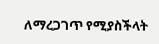ለማረጋገጥ የሚያስችላት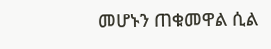መሆኑን ጠቁመዋል ሲል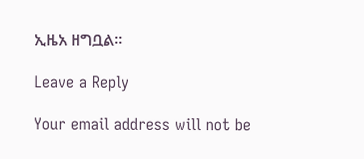ኢዜአ ዘግቧል።

Leave a Reply

Your email address will not be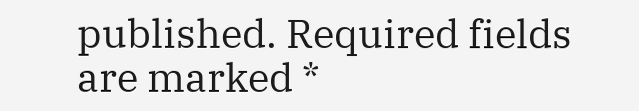published. Required fields are marked *